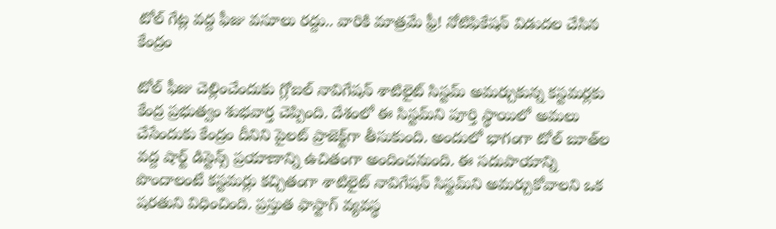టోల్‌ గేట్ల వద్ద ఫీజు వసూలు రద్దు.. వారికి మాత్రమే ఫ్రీ! నోటిఫికేషన్ విడుదల చేసిన కేంద్రం

టోల్‌ ఫీజు చెల్లించేందుకు గ్లోబల్‌ నావిగేషన్‌ శాటిలైట్‌ సిస్టమ్‌ అమర్చుకున్న కస్టమర్లకు కేంద్ర ప్రభుత్వం శుభవార్త చెప్పింది. దేశంలో ఈ సిస్టమ్‌ని పూర్తి స్థాయిలో అమలు చేసేందుకు కేంద్రం దీనిని పైలట్‌ ప్రాజెక్ట్‌గా తీసుకుంది. అందులో భాగంగా టోల్ బూత్‌ల వద్ద షార్ట్ డిస్టెన్స్‌ ప్రయాణాన్ని ఉచితంగా అందించనుంది. ఈ సదుపాయాన్ని పొందాలంటే కస్టమర్లు కచ్చితంగా శాటిలైట్‌ నావిగేషన్‌ సిస్టమ్‌ని అమర్చుకోవాలని ఒక షరతుని విధించింది. ప్రస్తుత ఫాస్టాగ్ వ్యవస్థ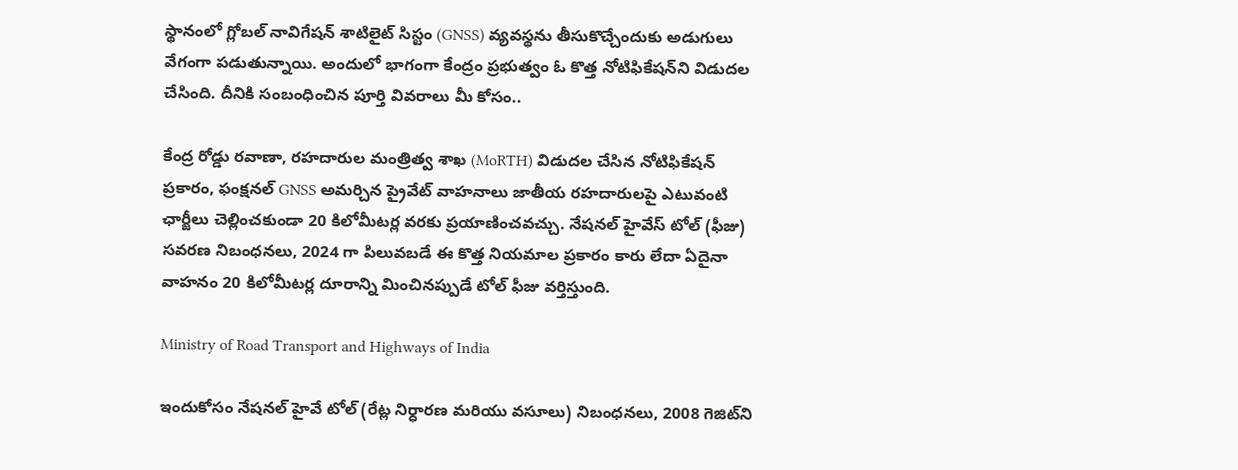స్థానంలో గ్లోబల్ నావిగేషన్ శాటిలైట్ సిస్టం (GNSS) వ్యవస్థను తీసుకొచ్చేందుకు అడుగులు వేగంగా పడుతున్నాయి. అందులో భాగంగా కేంద్రం ప్రభుత్వం ఓ కొత్త నోటిఫికేషన్‌ని విడుదల చేసింది. దీనికి సంబంధించిన పూర్తి వివరాలు మీ కోసం..

కేంద్ర రోడ్డు రవాణా, రహదారుల మంత్రిత్వ శాఖ (MoRTH) విడుదల చేసిన నోటిఫికేషన్ ప్రకారం, ఫంక్షనల్ GNSS అమర్చిన ప్రైవేట్ వాహనాలు జాతీయ రహదారులపై ఎటువంటి ఛార్జీలు చెల్లించకుండా 20 కిలోమీటర్ల వరకు ప్రయాణించవచ్చు. నేషనల్ హైవేస్‌ టోల్ (ఫీజు) సవరణ నిబంధనలు, 2024 గా పిలువబడే ఈ కొత్త నియమాల ప్రకారం కారు లేదా ఏదైనా వాహనం 20 కిలోమీటర్ల దూరాన్ని మించినప్పుడే టోల్ ఫీజు వర్తిస్తుంది.

Ministry of Road Transport and Highways of India

ఇందుకోసం నేషనల్ హైవే టోల్ (రేట్ల నిర్ధారణ మరియు వసూలు) నిబంధనలు, 2008 గెజిట్‌ని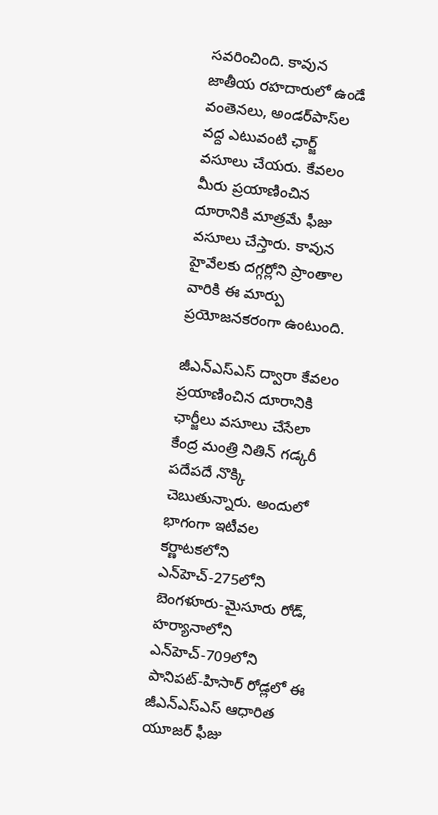సవరించింది. కావున జాతీయ రహదారులో ఉండే వంతెనలు, అండర్‌పాస్‌ల వద్ద ఎటువంటి ఛార్జ్‌ వసూలు చేయరు. కేవలం మీరు ప్రయాణించిన దూరానికి మాత్రమే ఫీజు వసూలు చేస్తారు. కావున హైవేలకు దగ్గర్లోని ప్రాంతాల వారికి ఈ మార్పు ప్రయోజనకరంగా ఉంటుంది.

జీఎన్ఎస్ఎస్ ద్వారా కేవలం ప్రయాణించిన దూరానికి ఛార్జీలు వసూలు చేసేలా కేంద్ర మంత్రి నితిన్ గడ్కరీ పదేపదే నొక్కి చెబుతున్నారు. అందులో భాగంగా ఇటీవల కర్ణాటకలోని ఎన్‌హెచ్‌-275లోని బెంగళూరు-మైసూరు రోడ్, హర్యానాలోని ఎన్‌హెచ్‌-709లోని పానిపట్-హిసార్ రోడ్లలో ఈ జీఎన్ఎస్ఎస్ ఆధారిత యూజర్ ఫీజు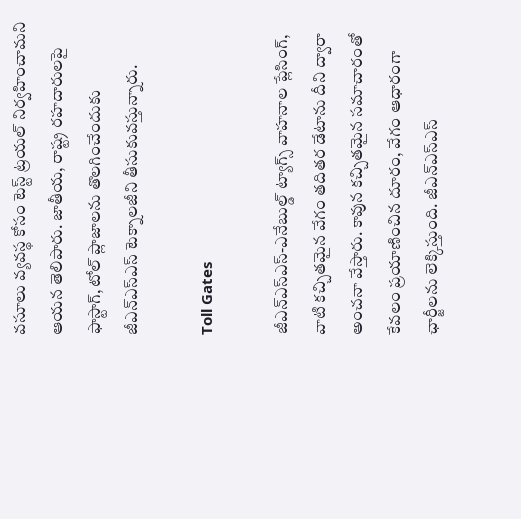వసూలు వ్యవస్థ కోసం టెస్ట్ ట్రయల్‌ నిర్వహించామని ఆయన తెలిపారు. జాతీయ, రాష్ట్ర రహదారులపై ఫాస్టాగ్, టోల్ ప్లాజాలను తొలగించేందుకు జీఎన్ఎస్ఎస్ టెక్నాలజీని తీసుకువస్తున్నారు.

Toll Gates

జీఎన్ఎస్ఎస్-ఎనేబుల్డ్ ట్యాగ్స్‌ వాహనాల ప్లేసింగ్‌, వాటి కచ్చితమైన వేగం తదితర డేటాను దీని ద్వారా అంచనా వేస్తారు. కావున కచ్చితమైన సమాచారంతో కేవలం ప్రయాణించిన దూరం, వేగం ఆధారంగా ఛార్జీలను లెక్కిస్తుంది. జీఎన్ఎస్ఎస్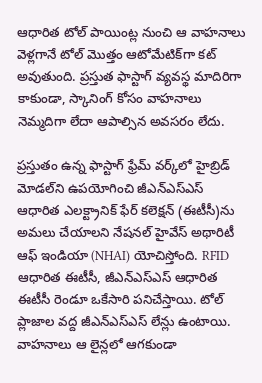ఆధారిత టోల్ పాయింట్ల నుంచి ఆ వాహనాలు వెళ్లగానే టోల్ మొత్తం ఆటోమేటిక్‌గా కట్ అవుతుంది. ప్రస్తుత ఫాస్టాగ్ వ్యవస్థ మాదిరిగా కాకుండా, స్కానింగ్ కోసం వాహనాలు నెమ్మదిగా లేదా ఆపాల్సిన అవసరం లేదు.

ప్రస్తుతం ఉన్న ఫాస్టాగ్ ఫ్రేమ్‌ వర్క్‌లో హైబ్రిడ్ మోడల్‌ని ఉపయోగించి జీఎన్ఎస్ఎస్ ఆధారిత ఎలక్ట్రానిక్ ఫేర్ కలెక్షన్ (ఈటీసీ)ను అమలు చేయాలని నేషనల్ హైవేస్ అథారిటీ ఆఫ్ ఇండియా (NHAI) యోచిస్తోంది. RFID ఆధారిత ఈటీసీ, జీఎన్ఎస్ఎస్ ఆధారిత ఈటీసీ రెండూ ఒకేసారి పనిచేస్తాయి. టోల్ ప్లాజాల వద్ద జీఎన్ఎస్ఎస్ లేన్లు ఉంటాయి. వాహనాలు ఆ లైన్లలో ఆగకుండా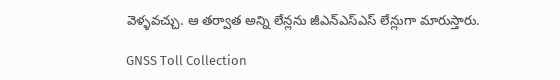వెళ్ళవచ్చు. ఆ తర్వాత అన్ని లేన్లను జీఎన్ఎస్ఎస్ లేన్లుగా మారుస్తారు.

GNSS Toll Collection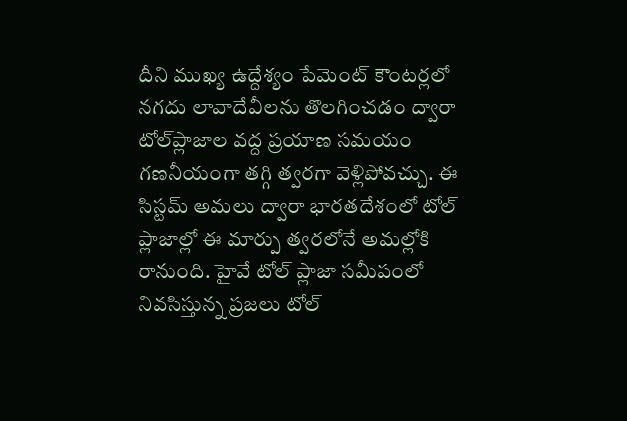దీని ముఖ్య ఉద్దేశ్యం పేమెంట్ కౌంటర్లలో నగదు లావాదేవీలను తొలగించడం ద్వారా టోల్‌ప్లాజాల వద్ద ప్రయాణ సమయం గణనీయంగా తగ్గి త్వరగా వెళ్లిపోవచ్చు. ఈ సిస్టమ్‌ అమలు ద్వారా భారతదేశంలో టోల్ ప్లాజాల్లో ఈ మార్పు త్వరలోనే అమల్లోకి రానుంది. హైవే టోల్ ప్లాజా సమీపంలో నివసిస్తున్న ప్రజలు టోల్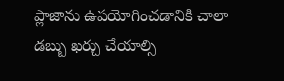ప్లాజాను ఉపయోగించడానికి చాలా డబ్బు ఖర్చు చేయాల్సి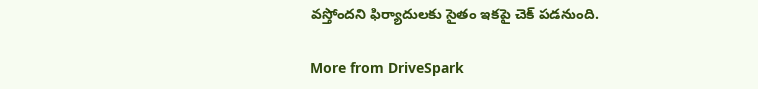వస్తోందని ఫిర్యాదులకు సైతం ఇకపై చెక్‌ పడనుంది.

More from DriveSpark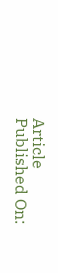Article Published On: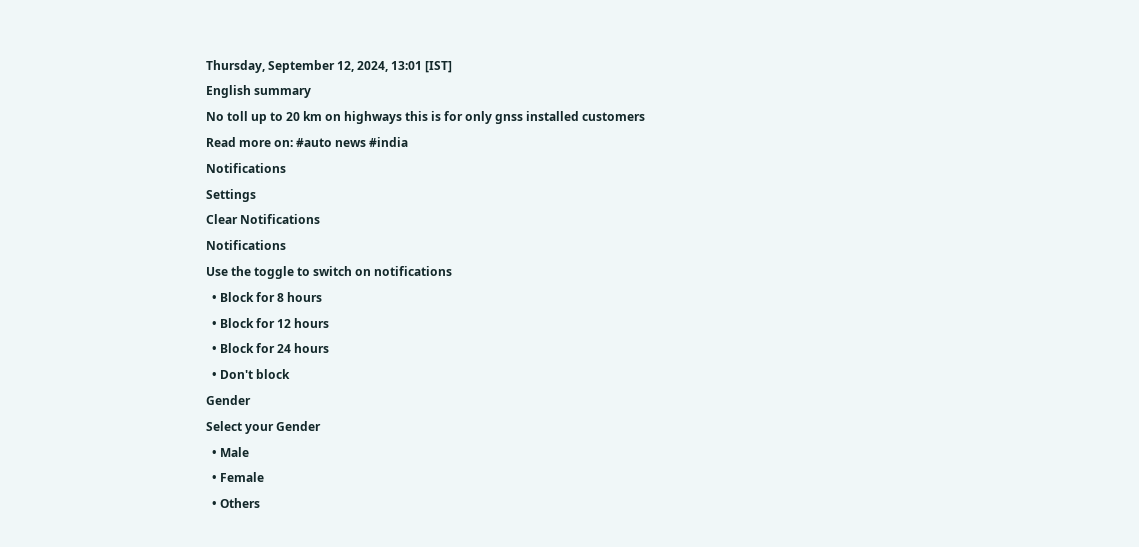Thursday, September 12, 2024, 13:01 [IST]
English summary
No toll up to 20 km on highways this is for only gnss installed customers
Read more on: #auto news #india
Notifications
Settings
Clear Notifications
Notifications
Use the toggle to switch on notifications
  • Block for 8 hours
  • Block for 12 hours
  • Block for 24 hours
  • Don't block
Gender
Select your Gender
  • Male
  • Female
  • Others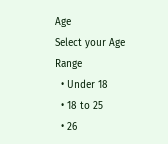Age
Select your Age Range
  • Under 18
  • 18 to 25
  • 26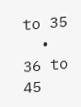to 35
  • 36 to 45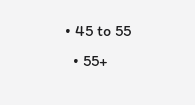• 45 to 55
  • 55+